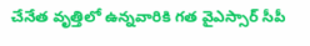చేనేత వృత్తిలో ఉన్నవారికి గత వైఎస్సార్ సీపీ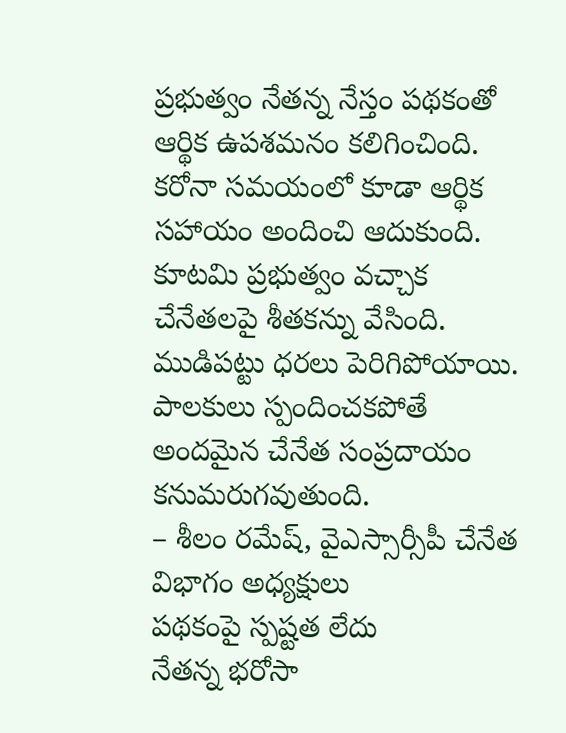ప్రభుత్వం నేతన్న నేస్తం పథకంతో ఆర్థిక ఉపశమనం కలిగించింది. కరోనా సమయంలో కూడా ఆర్థిక సహాయం అందించి ఆదుకుంది. కూటమి ప్రభుత్వం వచ్చాక చేనేతలపై శీతకన్ను వేసింది. ముడిపట్టు ధరలు పెరిగిపోయాయి. పాలకులు స్పందించకపోతే అందమైన చేనేత సంప్రదాయం కనుమరుగవుతుంది.
– శీలం రమేష్, వైఎస్సార్సీపీ చేనేత విభాగం అధ్యక్షులు
పథకంపై స్పష్టత లేదు
నేతన్న భరోసా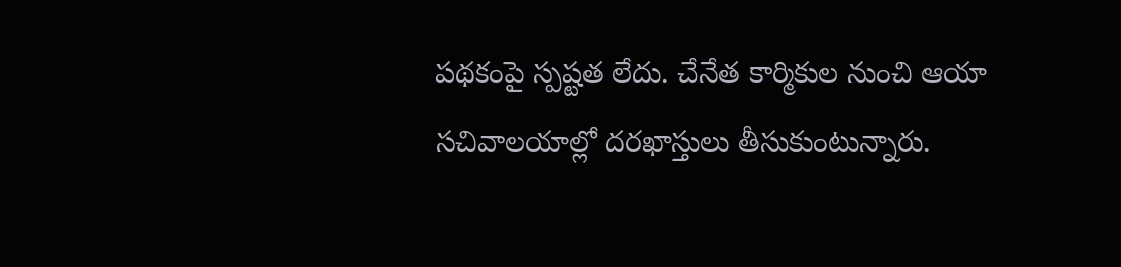పథకంపై స్పష్టత లేదు. చేనేత కార్మికుల నుంచి ఆయా సచివాలయాల్లో దరఖాస్తులు తీసుకుంటున్నారు.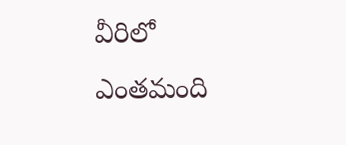వీరిలో ఎంతమంది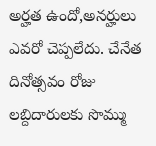అర్హత ఉందో,అనర్హులు ఎవరో చెప్పలేదు. చేనేత దినోత్సవం రోజు లబ్దిదారులకు సొమ్ము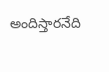అందిస్తారనేది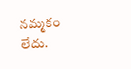నమ్మకం లేదు.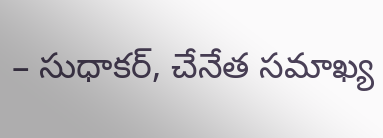– సుధాకర్, చేనేత సమాఖ్య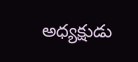అధ్యక్షుడు